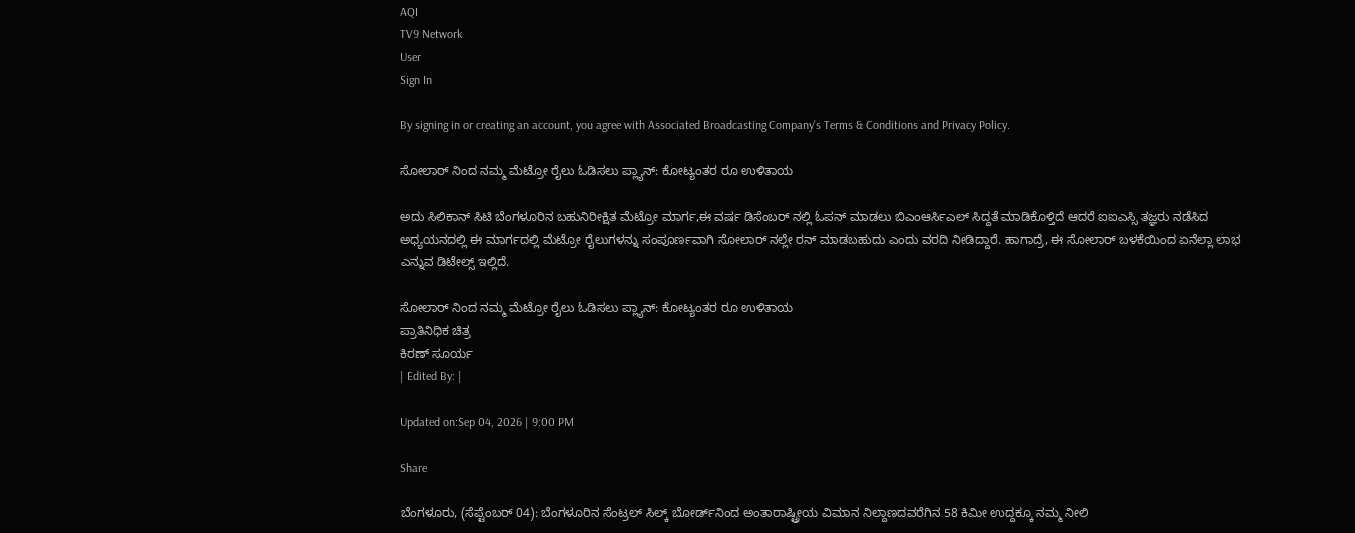AQI
TV9 Network
User
Sign In

By signing in or creating an account, you agree with Associated Broadcasting Company's Terms & Conditions and Privacy Policy.

ಸೋಲಾರ್ ನಿಂದ ನಮ್ಮ ಮೆಟ್ರೋ ರೈಲು ಓಡಿಸಲು ಪ್ಲ್ಯಾನ್: ಕೋಟ್ಯಂತರ ರೂ ಉಳಿತಾಯ

ಅದು ಸಿಲಿಕಾನ್ ಸಿಟಿ ಬೆಂಗಳೂರಿನ ಬಹುನಿರೀಕ್ಷಿತ ಮೆಟ್ರೋ ಮಾರ್ಗ,ಈ ವರ್ಷ ಡಿಸೆಂಬರ್ ನಲ್ಲಿ ಓಪನ್ ಮಾಡಲು ಬಿಎಂಆರ್ಸಿಎಲ್ ಸಿದ್ದತೆ ಮಾಡಿಕೊಳ್ತಿದೆ ಆದರೆ ಐಐಎಸ್ಸಿ ತಜ್ಞರು ನಡೆಸಿದ ಅಧ್ಯಯನದಲ್ಲಿ ಈ ಮಾರ್ಗದಲ್ಲಿ ಮೆಟ್ರೋ ರೈಲುಗಳನ್ನು ಸಂಪೂರ್ಣವಾಗಿ ಸೋಲಾರ್ ನಲ್ಲೇ ರನ್ ಮಾಡಬಹುದು ಎಂದು ವರದಿ ನೀಡಿದ್ದಾರೆ. ಹಾಗಾದ್ರೆ, ಈ ಸೋಲಾರ್ ಬಳಕೆಯಿಂದ ಏನೆಲ್ಲಾ ಲಾಭ ಎನ್ನುವ ಡಿಟೇಲ್ಸ್ ಇಲ್ಲಿದೆ.

ಸೋಲಾರ್ ನಿಂದ ನಮ್ಮ ಮೆಟ್ರೋ ರೈಲು ಓಡಿಸಲು ಪ್ಲ್ಯಾನ್: ಕೋಟ್ಯಂತರ ರೂ ಉಳಿತಾಯ
ಪ್ರಾತಿನಿಧಿಕ ಚಿತ್ರ
ಕಿರಣ್ ಸೂರ್ಯ
| Edited By: |

Updated on:Sep 04, 2026 | 9:00 PM

Share

ಬೆಂಗಳೂರು, (ಸೆಪ್ಟೆಂಬರ್ 04): ಬೆಂಗಳೂರಿನ ಸೆಂಟ್ರಲ್‌ ಸಿಲ್ಕ್ ಬೋರ್ಡ್‌ನಿಂದ ಅಂತಾರಾಷ್ಟ್ರೀಯ ವಿಮಾನ ನಿಲ್ದಾಣದವರೆಗಿನ 58 ಕಿಮೀ ಉದ್ದಕ್ಕೂ ನಮ್ಮ ನೀಲಿ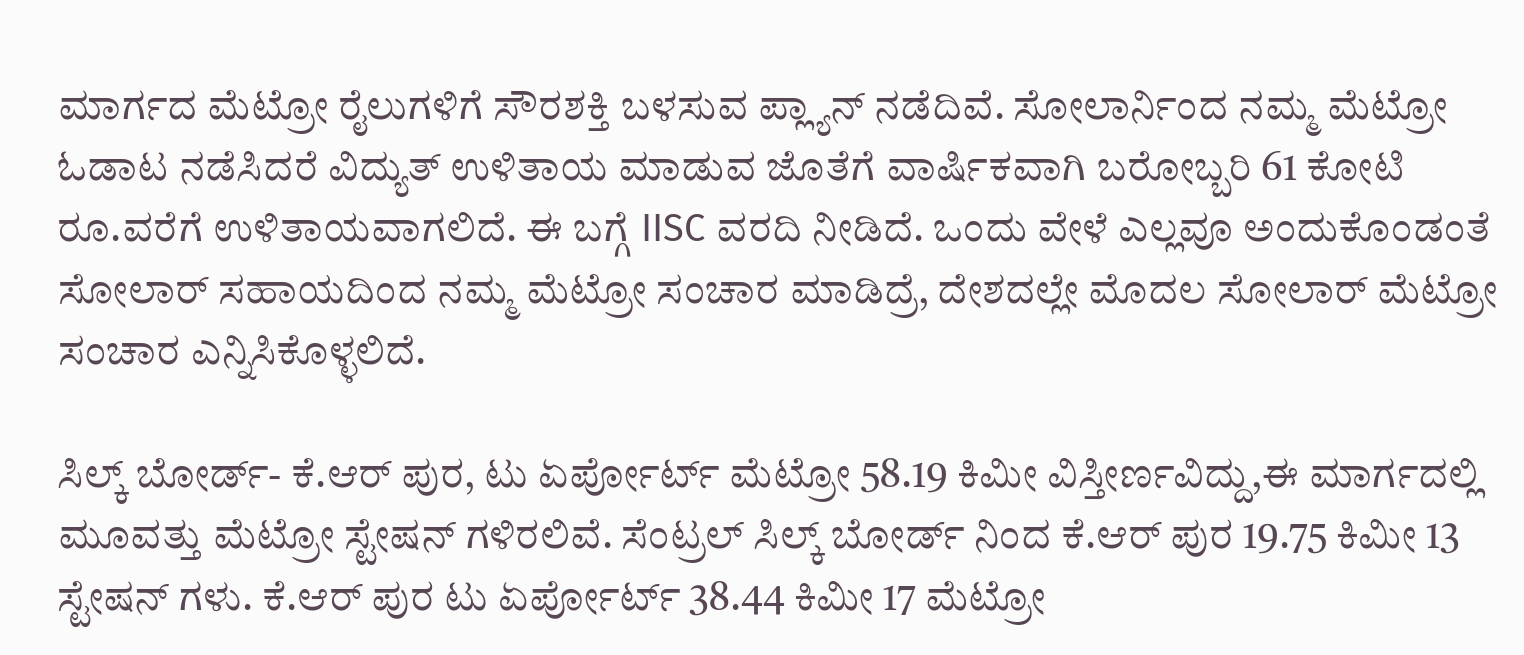ಮಾರ್ಗದ ಮೆಟ್ರೋ ರೈಲುಗಳಿಗೆ ಸೌರಶಕ್ತಿ ಬಳಸುವ ಪ್ಲ್ಯಾನ್ ನಡೆದಿವೆ. ಸೋಲಾರ್ನಿಂದ ನಮ್ಮ ಮೆಟ್ರೋ ಓಡಾಟ ನಡೆಸಿದರೆ ವಿದ್ಯುತ್‌ ಉಳಿತಾಯ ಮಾಡುವ ಜೊತೆಗೆ ವಾರ್ಷಿಕವಾಗಿ ಬರೋಬ್ಬರಿ 61 ಕೋಟಿ ರೂ.ವರೆಗೆ ಉಳಿತಾಯವಾಗಲಿದೆ. ಈ ಬಗ್ಗೆ IISC ವರದಿ ನೀಡಿದೆ. ಒಂದು ವೇಳೆ ಎಲ್ಲವೂ ಅಂದುಕೊಂಡಂತೆ ಸೋಲಾರ್ ಸಹಾಯದಿಂದ ನಮ್ಮ ಮೆಟ್ರೋ ಸಂಚಾರ ಮಾಡಿದ್ರೆ, ದೇಶದಲ್ಲೇ ಮೊದಲ ಸೋಲಾರ್ ಮೆಟ್ರೋ ಸಂಚಾರ ಎನ್ನಿಸಿಕೊಳ್ಳಲಿದೆ.

ಸಿಲ್ಕ್ ಬೋರ್ಡ್- ಕೆ.ಆರ್ ಪುರ, ಟು ಏರ್ಪೋರ್ಟ್ ಮೆಟ್ರೋ 58.19 ಕಿಮೀ ವಿಸ್ತೀರ್ಣವಿದ್ದು,ಈ ಮಾರ್ಗದಲ್ಲಿ ಮೂವತ್ತು ಮೆಟ್ರೋ ಸ್ಟೇಷನ್ ಗಳಿರಲಿವೆ. ಸೆಂಟ್ರಲ್ ಸಿಲ್ಕ್ ಬೋರ್ಡ್ ನಿಂದ ಕೆ.ಆರ್ ಪುರ 19.75 ಕಿಮೀ 13 ಸ್ಟೇಷನ್ ಗಳು. ಕೆ.ಆರ್ ಪುರ ಟು ಏರ್ಪೋರ್ಟ್ 38.44 ಕಿಮೀ 17 ಮೆಟ್ರೋ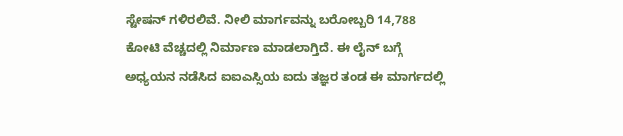ಸ್ಟೇಷನ್ ಗಳಿರಲಿವೆ. ನೀಲಿ ಮಾರ್ಗವನ್ನು ಬರೋಬ್ಬರಿ 14,788 ಕೋಟಿ ವೆಚ್ಚದಲ್ಲಿ ನಿರ್ಮಾಣ ಮಾಡಲಾಗ್ತಿದೆ‌. ಈ ಲೈನ್ ಬಗ್ಗೆ ಅಧ್ಯಯನ ನಡೆಸಿದ ಐಐಎಸ್ಸಿಯ ಐದು ತಜ್ಞರ ತಂಡ ಈ ಮಾರ್ಗದಲ್ಲಿ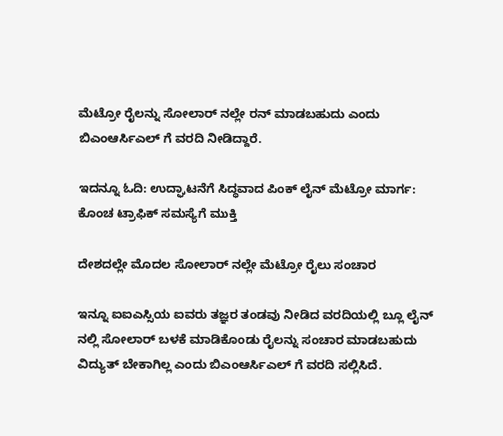ಮೆಟ್ರೋ ರೈಲನ್ನು ಸೋಲಾರ್ ನಲ್ಲೇ ರನ್ ಮಾಡಬಹುದು ಎಂದು ಬಿಎಂಆರ್ಸಿಎಲ್ ಗೆ ವರದಿ ನೀಡಿದ್ದಾರೆ.

ಇದನ್ನೂ ಓದಿ: ಉದ್ಘಾಟನೆಗೆ ಸಿದ್ಧವಾದ ಪಿಂಕ್ ಲೈನ್ ಮೆಟ್ರೋ ಮಾರ್ಗ: ಕೊಂಚ ಟ್ರಾಫಿಕ್ ಸಮಸ್ಯೆಗೆ ಮುಕ್ತಿ

ದೇಶದಲ್ಲೇ ಮೊದಲ ಸೋಲಾರ್ ನಲ್ಲೇ ಮೆಟ್ರೋ ರೈಲು ಸಂಚಾರ

ಇನ್ನೂ ಐಐಎಸ್ಸಿಯ ಐವರು ತಜ್ಞರ ತಂಡವು ನೀಡಿದ ವರದಿಯಲ್ಲಿ ಬ್ಲೂ ಲೈನ್ ನಲ್ಲಿ ಸೋಲಾರ್ ಬಳಕೆ ಮಾಡಿಕೊಂಡು ರೈಲನ್ನು ಸಂಚಾರ ಮಾಡಬಹುದು ವಿದ್ಯುತ್ ಬೇಕಾಗಿಲ್ಲ ಎಂದು ಬಿಎಂಆರ್ಸಿಎಲ್ ಗೆ ವರದಿ ಸಲ್ಲಿಸಿದೆ.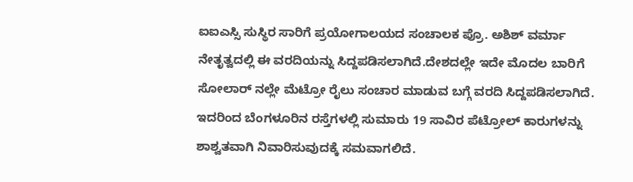ಐಐಎಸ್ಸಿ ಸುಸ್ಥಿರ ಸಾರಿಗೆ ಪ್ರಯೋಗಾಲಯದ ಸಂಚಾಲಕ ಪ್ರೊ. ಅಶಿಶ್ ವರ್ಮಾ ನೇತೃತ್ವದಲ್ಲಿ ಈ ವರದಿಯನ್ನು ಸಿದ್ದಪಡಿಸಲಾಗಿದೆ.ದೇಶದಲ್ಲೇ ಇದೇ ಮೊದಲ ಬಾರಿಗೆ ಸೋಲಾರ್ ನಲ್ಲೇ ಮೆಟ್ರೋ ರೈಲು ಸಂಚಾರ ಮಾಡುವ ಬಗ್ಗೆ ವರದಿ ಸಿದ್ದಪಡಿಸಲಾಗಿದೆ. ಇದರಿಂದ ಬೆಂಗಳೂರಿನ ರಸ್ತೆಗಳಲ್ಲಿ ಸುಮಾರು 19 ಸಾವಿರ ಪೆಟ್ರೋಲ್ ಕಾರುಗಳನ್ನು ಶಾಶ್ವತವಾಗಿ ನಿವಾರಿಸುವುದಕ್ಕೆ ಸಮವಾಗಲಿದೆ.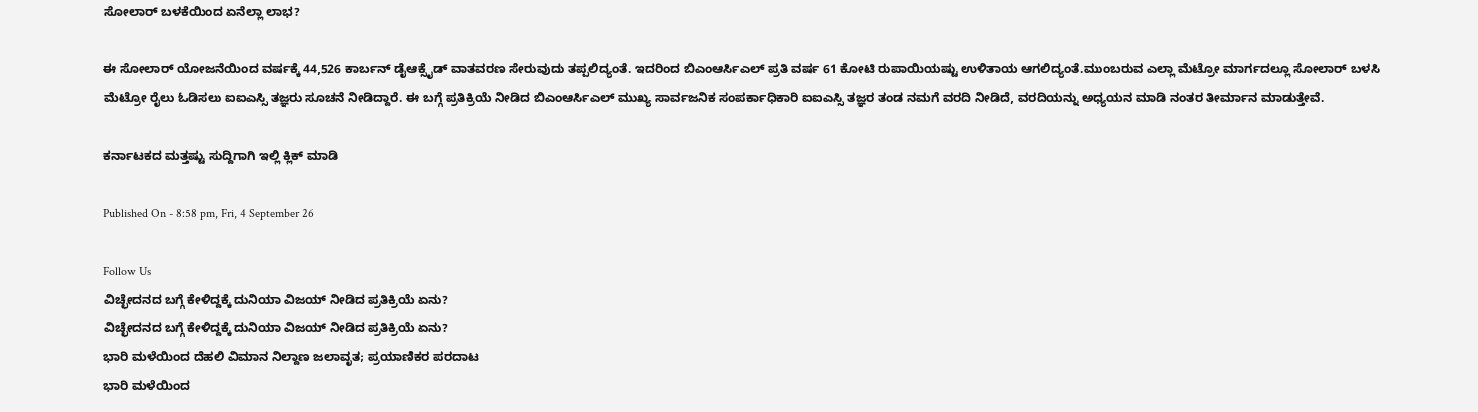ಸೋಲಾರ್ ಬಳಕೆಯಿಂದ ಏನೆಲ್ಲಾ ಲಾಭ?

ಈ ಸೋಲಾರ್ ಯೋಜನೆಯಿಂದ ವರ್ಷಕ್ಕೆ 44,526 ಕಾರ್ಬನ್ ಡೈಆಕ್ಸೈಡ್ ವಾತವರಣ ಸೇರುವುದು ತಪ್ಪಲಿದ್ಯಂತೆ. ಇದರಿಂದ ಬಿಎಂಆರ್ಸಿಎಲ್ ಪ್ರತಿ ವರ್ಷ 61 ಕೋಟಿ ರುಪಾಯಿಯಷ್ಟು ಉಳಿತಾಯ ಆಗಲಿದ್ಯಂತೆ.ಮುಂಬರುವ ಎಲ್ಲಾ ಮೆಟ್ರೋ ಮಾರ್ಗದಲ್ಲೂ ಸೋಲಾರ್ ಬಳಸಿ ಮೆಟ್ರೋ ರೈಲು ಓಡಿಸಲು ಐಐಎಸ್ಸಿ ತಜ್ಞರು ಸೂಚನೆ ನೀಡಿದ್ದಾರೆ. ಈ ಬಗ್ಗೆ ಪ್ರತಿಕ್ರಿಯೆ ನೀಡಿದ ಬಿಎಂಆರ್ಸಿಎಲ್ ಮುಖ್ಯ ಸಾರ್ವಜನಿಕ ಸಂಪರ್ಕಾಧಿಕಾರಿ ಐಐಎಸ್ಸಿ ತಜ್ಞರ ತಂಡ ನಮಗೆ ವರದಿ ನೀಡಿದೆ, ವರದಿಯನ್ನು ಅಧ್ಯಯನ ಮಾಡಿ ನಂತರ ತೀರ್ಮಾನ ಮಾಡುತ್ತೇವೆ.

ಕರ್ನಾಟಕದ ಮತ್ತಷ್ಟು ಸುದ್ದಿಗಾಗಿ ಇಲ್ಲಿ ಕ್ಲಿಕ್ ಮಾಡಿ

Published On - 8:58 pm, Fri, 4 September 26

Follow Us
ವಿಚ್ಛೇದನದ ಬಗ್ಗೆ ಕೇಳಿದ್ದಕ್ಕೆ ದುನಿಯಾ ವಿಜಯ್ ನೀಡಿದ ಪ್ರತಿಕ್ರಿಯೆ ಏನು?
ವಿಚ್ಛೇದನದ ಬಗ್ಗೆ ಕೇಳಿದ್ದಕ್ಕೆ ದುನಿಯಾ ವಿಜಯ್ ನೀಡಿದ ಪ್ರತಿಕ್ರಿಯೆ ಏನು?
ಭಾರಿ ಮಳೆಯಿಂದ ದೆಹಲಿ ವಿಮಾನ ನಿಲ್ದಾಣ ಜಲಾವೃತ; ಪ್ರಯಾಣಿಕರ ಪರದಾಟ
ಭಾರಿ ಮಳೆಯಿಂದ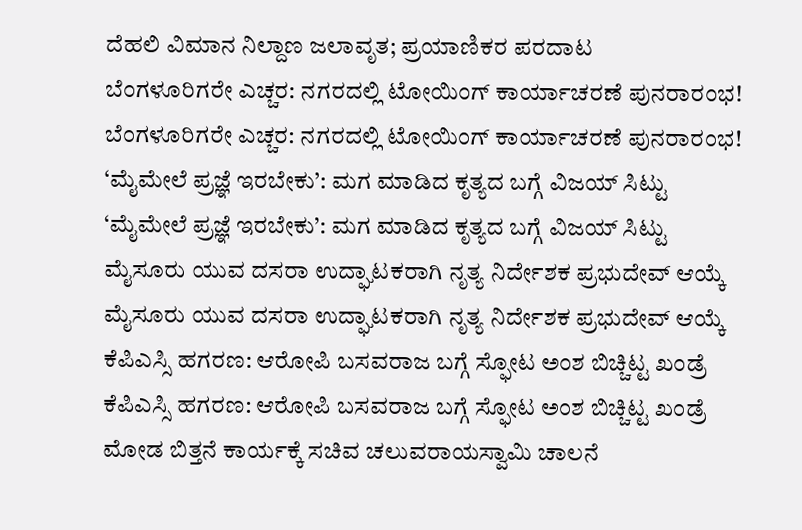ದೆಹಲಿ ವಿಮಾನ ನಿಲ್ದಾಣ ಜಲಾವೃತ; ಪ್ರಯಾಣಿಕರ ಪರದಾಟ
ಬೆಂಗಳೂರಿಗರೇ ಎಚ್ಚರ: ನಗರದಲ್ಲಿ ಟೋಯಿಂಗ್ ಕಾರ್ಯಾಚರಣೆ ಪುನರಾರಂಭ!
ಬೆಂಗಳೂರಿಗರೇ ಎಚ್ಚರ: ನಗರದಲ್ಲಿ ಟೋಯಿಂಗ್ ಕಾರ್ಯಾಚರಣೆ ಪುನರಾರಂಭ!
‘ಮೈಮೇಲೆ ಪ್ರಜ್ಞೆ ಇರಬೇಕು’: ಮಗ ಮಾಡಿದ ಕೃತ್ಯದ ಬಗ್ಗೆ ವಿಜಯ್ ಸಿಟ್ಟು
‘ಮೈಮೇಲೆ ಪ್ರಜ್ಞೆ ಇರಬೇಕು’: ಮಗ ಮಾಡಿದ ಕೃತ್ಯದ ಬಗ್ಗೆ ವಿಜಯ್ ಸಿಟ್ಟು
ಮೈಸೂರು ಯುವ ದಸರಾ ಉದ್ಘಾಟಕರಾಗಿ ನೃತ್ಯ ನಿರ್ದೇಶಕ ಪ್ರಭುದೇವ್ ಆಯ್ಕೆ
ಮೈಸೂರು ಯುವ ದಸರಾ ಉದ್ಘಾಟಕರಾಗಿ ನೃತ್ಯ ನಿರ್ದೇಶಕ ಪ್ರಭುದೇವ್ ಆಯ್ಕೆ
ಕೆಪಿಎಸ್ಸಿ ಹಗರಣ: ಆರೋಪಿ ಬಸವರಾಜ ಬಗ್ಗೆ ಸ್ಫೋಟ ಅಂಶ ಬಿಚ್ಚಿಟ್ಟ ಖಂಡ್ರೆ
ಕೆಪಿಎಸ್ಸಿ ಹಗರಣ: ಆರೋಪಿ ಬಸವರಾಜ ಬಗ್ಗೆ ಸ್ಫೋಟ ಅಂಶ ಬಿಚ್ಚಿಟ್ಟ ಖಂಡ್ರೆ
ಮೋಡ ಬಿತ್ತನೆ ಕಾರ್ಯಕ್ಕೆ ಸಚಿವ ಚಲುವರಾಯಸ್ವಾಮಿ ಚಾಲನೆ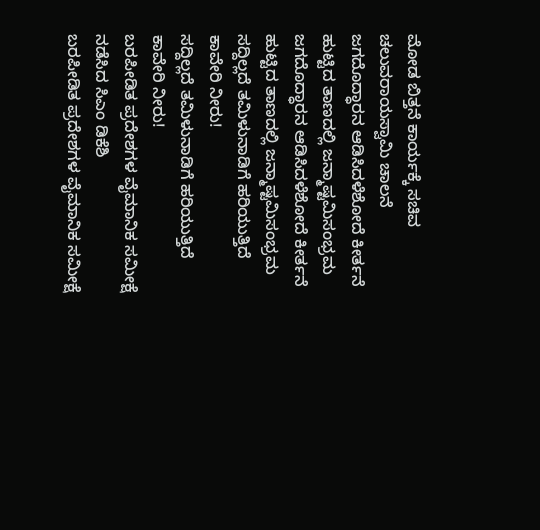ಮೋಡ ಬಿತ್ತನೆ ಕಾರ್ಯಕ್ಕೆ ಸಚಿವ ಚಲುವರಾಯಸ್ವಾಮಿ ಚಾಲನೆ
ಜಗದೊದ್ಧಾರನ ಆಡಿಸಿದಳೆಶೋದೆ ಕೀರ್ತನೆ ಹುಟ್ಟಿದ ತಾಣದಲ್ಲಿ ಜನ್ಮಾಷ್ಟಮಿಸಂಭ್ರಮ
ಜಗದೊದ್ಧಾರನ ಆಡಿಸಿದಳೆಶೋದೆ ಕೀರ್ತನೆ ಹುಟ್ಟಿದ ತಾಣದಲ್ಲಿ ಜನ್ಮಾಷ್ಟಮಿಸಂಭ್ರಮ
ಸದ್ದಿಲ್ಲದೆ ತಮಿಳುನಾಡಿಗೆ ಹರಿಯುತ್ತಿದೆ ಕಾವೇರಿ ನೀರು!
ಸದ್ದಿಲ್ಲದೆ ತಮಿಳುನಾಡಿಗೆ ಹರಿಯುತ್ತಿದೆ ಕಾವೇರಿ ನೀರು!
ಬರಪೀಡಿತ ಪ್ರದೇಶಗಳ ವೈಮಾನಿಕ ಸಮೀಕ್ಷೆ ನಡೆಸಿದ ಸಿಎಂ ಡಿಕೆಶಿ
ಬರಪೀಡಿತ ಪ್ರದೇಶಗಳ ವೈಮಾನಿಕ ಸಮೀಕ್ಷೆ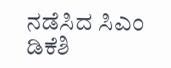ನಡೆಸಿದ ಸಿಎಂ ಡಿಕೆಶಿ